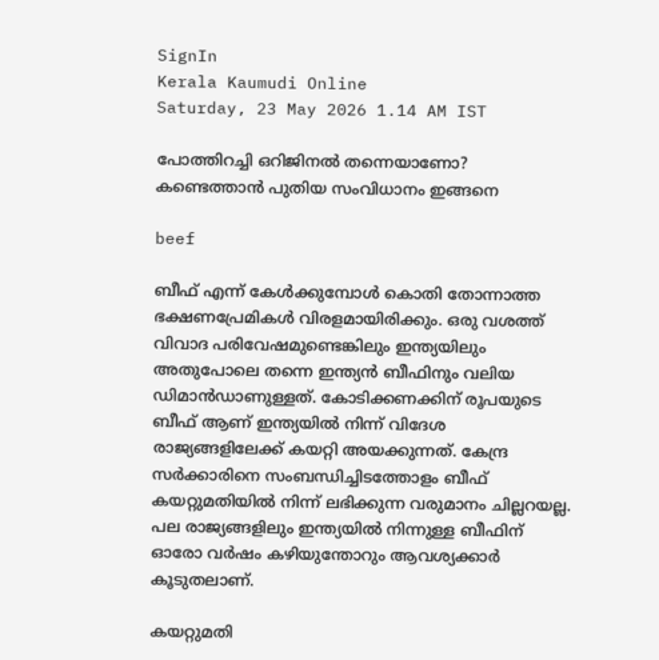SignIn
Kerala Kaumudi Online
Saturday, 23 May 2026 1.14 AM IST

പോത്തിറച്ചി ഒറിജിനല്‍ തന്നെയാണോ? കണ്ടെത്താന്‍ പുതിയ സംവിധാനം ഇങ്ങനെ

beef

ബീഫ് എന്ന് കേള്‍ക്കുമ്പോള്‍ കൊതി തോന്നാത്ത ഭക്ഷണപ്രേമികള്‍ വിരളമായിരിക്കും. ഒരു വശത്ത് വിവാദ പരിവേഷമുണ്ടെങ്കിലും ഇന്ത്യയിലും അതുപോലെ തന്നെ ഇന്ത്യന്‍ ബീഫിനും വലിയ ഡിമാന്‍ഡാണുള്ളത്. കോടിക്കണക്കിന് രൂപയുടെ ബീഫ് ആണ് ഇന്ത്യയില്‍ നിന്ന് വിദേശ രാജ്യങ്ങളിലേക്ക് കയറ്റി അയക്കുന്നത്. കേന്ദ്ര സര്‍ക്കാരിനെ സംബന്ധിച്ചിടത്തോളം ബീഫ് കയറ്റുമതിയില്‍ നിന്ന് ലഭിക്കുന്ന വരുമാനം ചില്ലറയല്ല. പല രാജ്യങ്ങളിലും ഇന്ത്യയില്‍ നിന്നുള്ള ബീഫിന് ഓരോ വര്‍ഷം കഴിയുന്തോറും ആവശ്യക്കാര്‍ കൂടുതലാണ്.

കയറ്റുമതി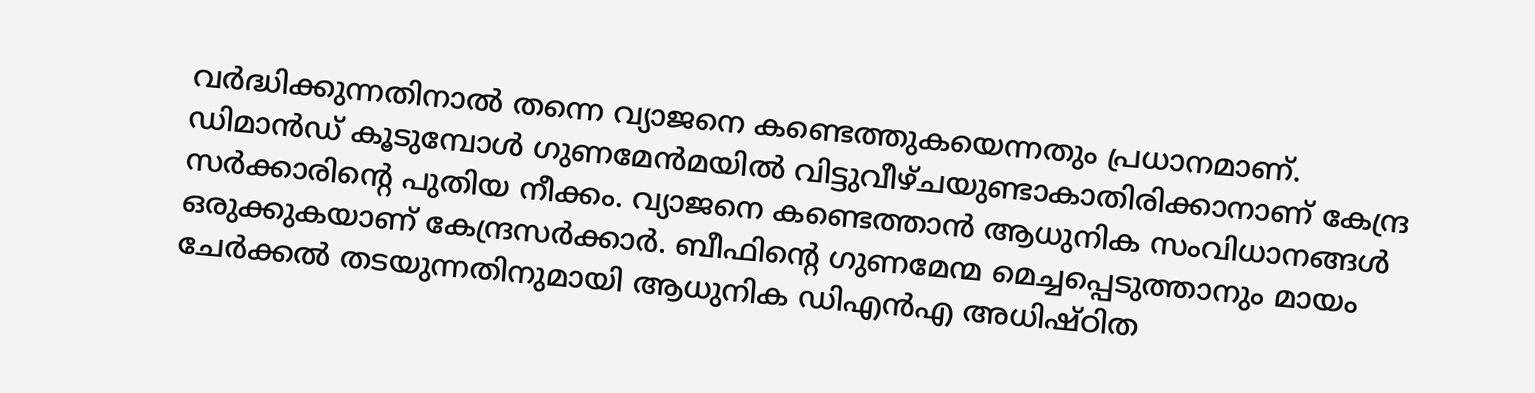വര്‍ദ്ധിക്കുന്നതിനാല്‍ തന്നെ വ്യാജനെ കണ്ടെത്തുകയെന്നതും പ്രധാനമാണ്. ഡിമാന്‍ഡ് കൂടുമ്പോള്‍ ഗുണമേന്‍മയില്‍ വിട്ടുവീഴ്ചയുണ്ടാകാതിരിക്കാനാണ് കേന്ദ്ര സര്‍ക്കാരിന്റെ പുതിയ നീക്കം. വ്യാജനെ കണ്ടെത്താന്‍ ആധുനിക സംവിധാനങ്ങള്‍ ഒരുക്കുകയാണ് കേന്ദ്രസര്‍ക്കാര്‍. ബീഫിന്റെ ഗുണമേന്മ മെച്ചപ്പെടുത്താനും മായം ചേര്‍ക്കല്‍ തടയുന്നതിനുമായി ആധുനിക ഡിഎന്‍എ അധിഷ്ഠിത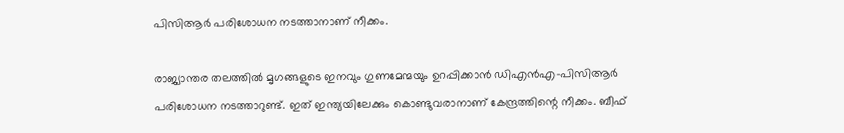പിസിആര്‍ പരിശോധന നടത്താനാണ് നീക്കം.

രാജ്യാന്തര തലത്തില്‍ മൃഗങ്ങളുടെ ഇനവും ഗുണമേന്മയും ഉറപ്പിക്കാന്‍ ഡിഎന്‍എ-പിസിആര്‍ പരിശോധന നടത്താറുണ്ട്. ഇത് ഇന്ത്യയിലേക്കും കൊണ്ടുവരാനാണ് കേന്ദ്രത്തിന്റെ നീക്കം. ബീഫ്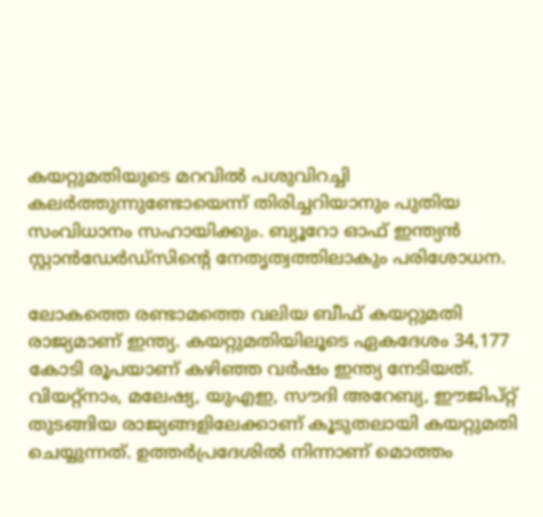കയറ്റുമതിയുടെ മറവില്‍ പശുവിറച്ചി കലര്‍ത്തുന്നുണ്ടോയെന്ന് തിരിച്ചറിയാനും പുതിയ സംവിധാനം സഹായിക്കും. ബ്യൂറോ ഓഫ് ഇന്ത്യന്‍ സ്റ്റാന്‍ഡേര്‍ഡ്‌സിന്റെ നേതൃത്വത്തിലാകും പരിശോധന.

ലോകത്തെ രണ്ടാമത്തെ വലിയ ബീഫ് കയറ്റുമതി രാജ്യമാണ് ഇന്ത്യ. കയറ്റുമതിയിലൂടെ ഏകദേശം 34,177 കോടി രൂപയാണ് കഴിഞ്ഞ വര്‍ഷം ഇന്ത്യ നേടിയത്. വിയറ്റ്‌നാം, മലേഷ്യ, യുഎഇ, സൗദി അറേബ്യ, ഈജിപ്റ്റ് തുടങ്ങിയ രാജ്യങ്ങളിലേക്കാണ് കൂടുതലായി കയറ്റുമതി ചെയ്യുന്നത്. ഉത്തര്‍പ്രദേശില്‍ നിന്നാണ് മൊത്തം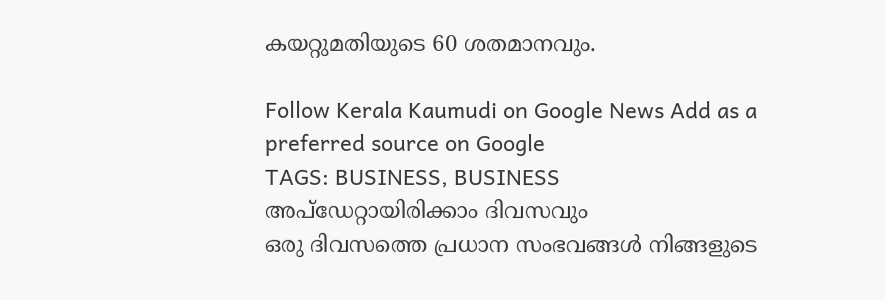കയറ്റുമതിയുടെ 60 ശതമാനവും.

Follow Kerala Kaumudi on Google News Add as a preferred source on Google
TAGS: BUSINESS, BUSINESS
അപ്ഡേറ്റായിരിക്കാം ദിവസവും
ഒരു ദിവസത്തെ പ്രധാന സംഭവങ്ങൾ നിങ്ങളുടെ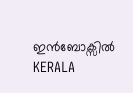ഇൻബോക്സിൽ
KERALA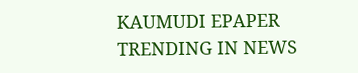KAUMUDI EPAPER
TRENDING IN NEWS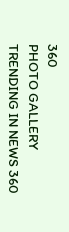360
PHOTO GALLERY
TRENDING IN NEWS 360